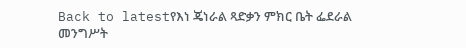Back to latestየእነ ጄነራል ጻድቃን ምክር ቤት ፌደራል መንግሥት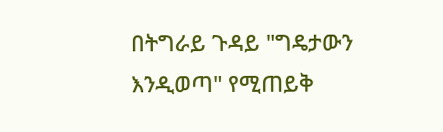በትግራይ ጉዳይ "ግዴታውን እንዲወጣ" የሚጠይቅ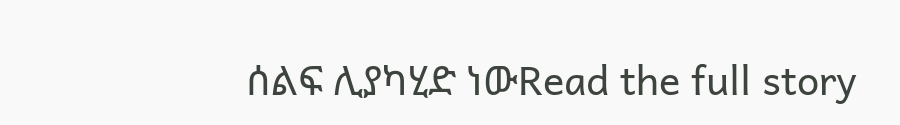ሰልፍ ሊያካሂድ ነውRead the full story